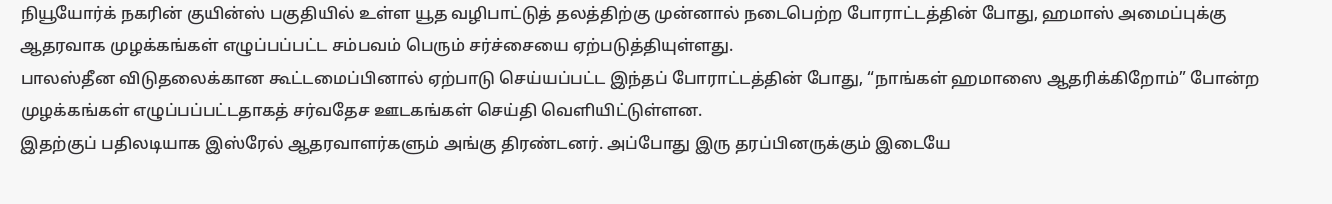நியூயோர்க் நகரின் குயின்ஸ் பகுதியில் உள்ள யூத வழிபாட்டுத் தலத்திற்கு முன்னால் நடைபெற்ற போராட்டத்தின் போது, ஹமாஸ் அமைப்புக்கு ஆதரவாக முழக்கங்கள் எழுப்பப்பட்ட சம்பவம் பெரும் சர்ச்சையை ஏற்படுத்தியுள்ளது.
பாலஸ்தீன விடுதலைக்கான கூட்டமைப்பினால் ஏற்பாடு செய்யப்பட்ட இந்தப் போராட்டத்தின் போது, “நாங்கள் ஹமாஸை ஆதரிக்கிறோம்” போன்ற முழக்கங்கள் எழுப்பப்பட்டதாகத் சர்வதேச ஊடகங்கள் செய்தி வெளியிட்டுள்ளன.
இதற்குப் பதிலடியாக இஸ்ரேல் ஆதரவாளர்களும் அங்கு திரண்டனர். அப்போது இரு தரப்பினருக்கும் இடையே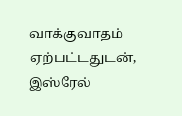வாக்குவாதம் ஏற்பட்டதுடன், இஸ்ரேல்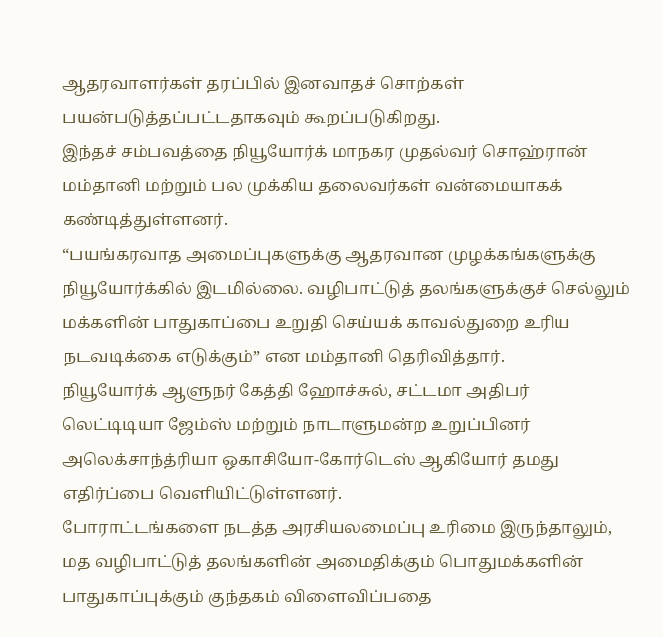ஆதரவாளர்கள் தரப்பில் இனவாதச் சொற்கள் பயன்படுத்தப்பட்டதாகவும் கூறப்படுகிறது.
இந்தச் சம்பவத்தை நியூயோர்க் மாநகர முதல்வர் சொஹ்ரான் மம்தானி மற்றும் பல முக்கிய தலைவர்கள் வன்மையாகக் கண்டித்துள்ளனர்.
“பயங்கரவாத அமைப்புகளுக்கு ஆதரவான முழக்கங்களுக்கு நியூயோர்க்கில் இடமில்லை. வழிபாட்டுத் தலங்களுக்குச் செல்லும் மக்களின் பாதுகாப்பை உறுதி செய்யக் காவல்துறை உரிய நடவடிக்கை எடுக்கும்” என மம்தானி தெரிவித்தார்.
நியூயோர்க் ஆளுநர் கேத்தி ஹோச்சுல், சட்டமா அதிபர் லெட்டிடியா ஜேம்ஸ் மற்றும் நாடாளுமன்ற உறுப்பினர் அலெக்சாந்த்ரியா ஒகாசியோ-கோர்டெஸ் ஆகியோர் தமது எதிர்ப்பை வெளியிட்டுள்ளனர்.
போராட்டங்களை நடத்த அரசியலமைப்பு உரிமை இருந்தாலும், மத வழிபாட்டுத் தலங்களின் அமைதிக்கும் பொதுமக்களின் பாதுகாப்புக்கும் குந்தகம் விளைவிப்பதை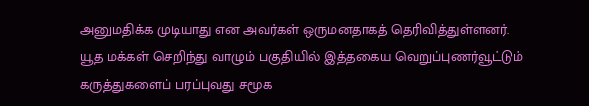அனுமதிக்க முடியாது என அவர்கள் ஒருமனதாகத் தெரிவித்துள்ளனர்.
யூத மக்கள் செறிந்து வாழும் பகுதியில் இத்தகைய வெறுப்புணர்வூட்டும் கருத்துகளைப் பரப்புவது சமூக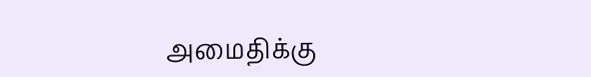அமைதிக்கு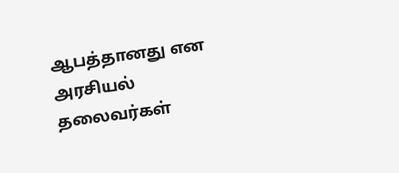ஆபத்தானது என அரசியல் தலைவர்கள்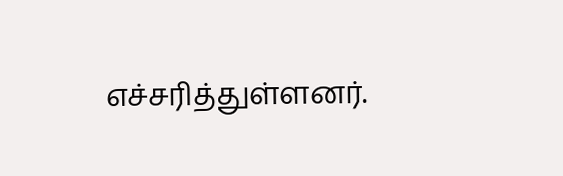எச்சரித்துள்ளனர்.